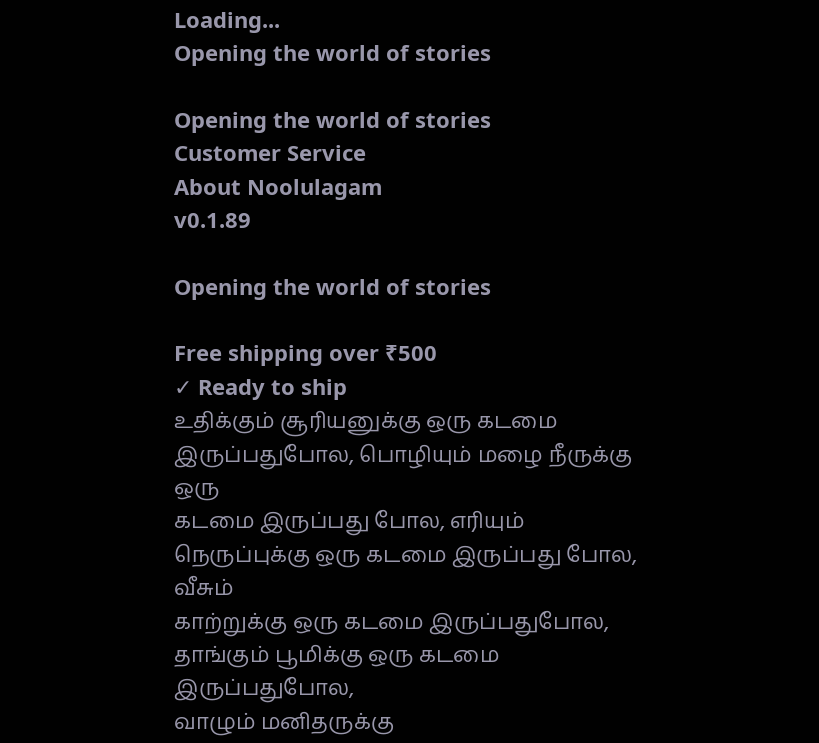Loading...
Opening the world of stories

Opening the world of stories
Customer Service
About Noolulagam
v0.1.89

Opening the world of stories

Free shipping over ₹500
✓ Ready to ship
உதிக்கும் சூரியனுக்கு ஒரு கடமை இருப்பதுபோல, பொழியும் மழை நீருக்கு ஒரு
கடமை இருப்பது போல, எரியும் நெருப்புக்கு ஒரு கடமை இருப்பது போல, வீசும்
காற்றுக்கு ஒரு கடமை இருப்பதுபோல, தாங்கும் பூமிக்கு ஒரு கடமை இருப்பதுபோல,
வாழும் மனிதருக்கு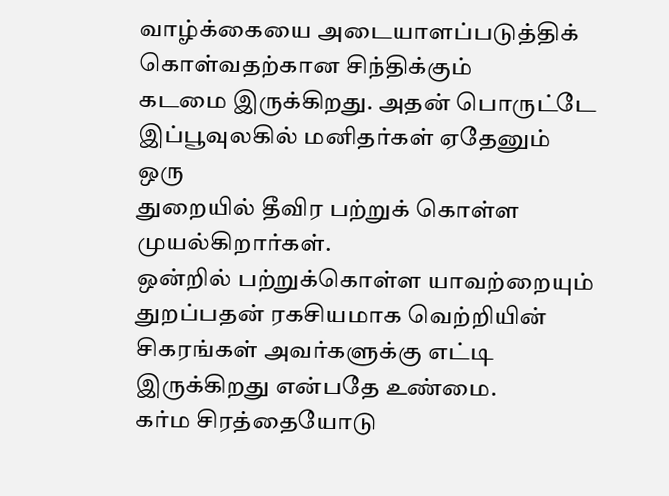வாழ்க்கையை அடையாளப்படுத்திக் கொள்வதற்கான சிந்திக்கும்
கடமை இருக்கிறது. அதன் பொருட்டே இப்பூவுலகில் மனிதர்கள் ஏதேனும் ஒரு
துறையில் தீவிர பற்றுக் கொள்ள முயல்கிறார்கள்.
ஒன்றில் பற்றுக்கொள்ள யாவற்றையும் துறப்பதன் ரகசியமாக வெற்றியின் சிகரங்கள் அவர்களுக்கு எட்டி இருக்கிறது என்பதே உண்மை.
கர்ம சிரத்தையோடு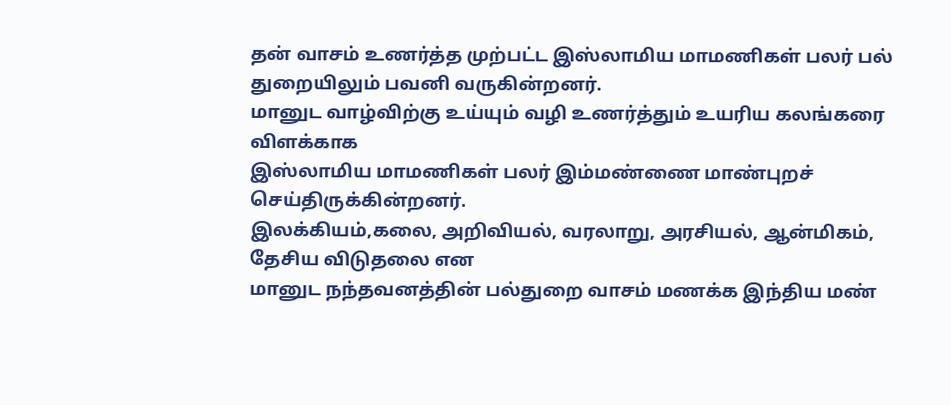தன் வாசம் உணர்த்த முற்பட்ட இஸ்லாமிய மாமணிகள் பலர் பல் துறையிலும் பவனி வருகின்றனர்.
மானுட வாழ்விற்கு உய்யும் வழி உணர்த்தும் உயரிய கலங்கரை விளக்காக
இஸ்லாமிய மாமணிகள் பலர் இம்மண்ணை மாண்புறச் செய்திருக்கின்றனர்.
இலக்கியம்,கலை, அறிவியல், வரலாறு, அரசியல், ஆன்மிகம், தேசிய விடுதலை என
மானுட நந்தவனத்தின் பல்துறை வாசம் மணக்க இந்திய மண்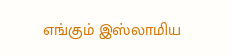எங்கும் இஸ்லாமிய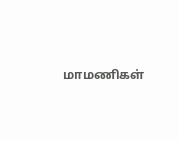மாமணிகள்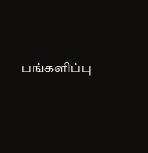பங்களிப்பு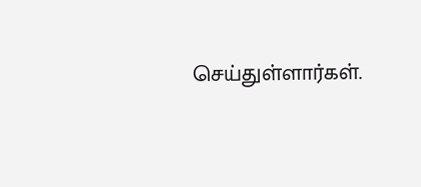செய்துள்ளார்கள்.